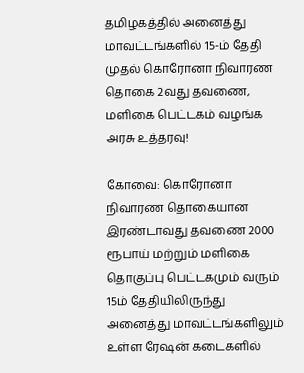தமிழகத்தில் அனைத்து மாவட்டங்களில் 15-ம் தேதி முதல் கொரோனா நிவாரண தொகை 2வது தவணை, மளிகை பெட்டகம் வழங்க அரசு உத்தரவு!

கோவை: கொரோனா நிவாரண தொகையான இரண்டாவது தவணை 2000 ரூபாய் மற்றும் மளிகை தொகுப்பு பெட்டகமும் வரும் 15ம் தேதியிலிருந்து அனைத்து மாவட்டங்களிலும் உள்ள ரேஷன் கடைகளில்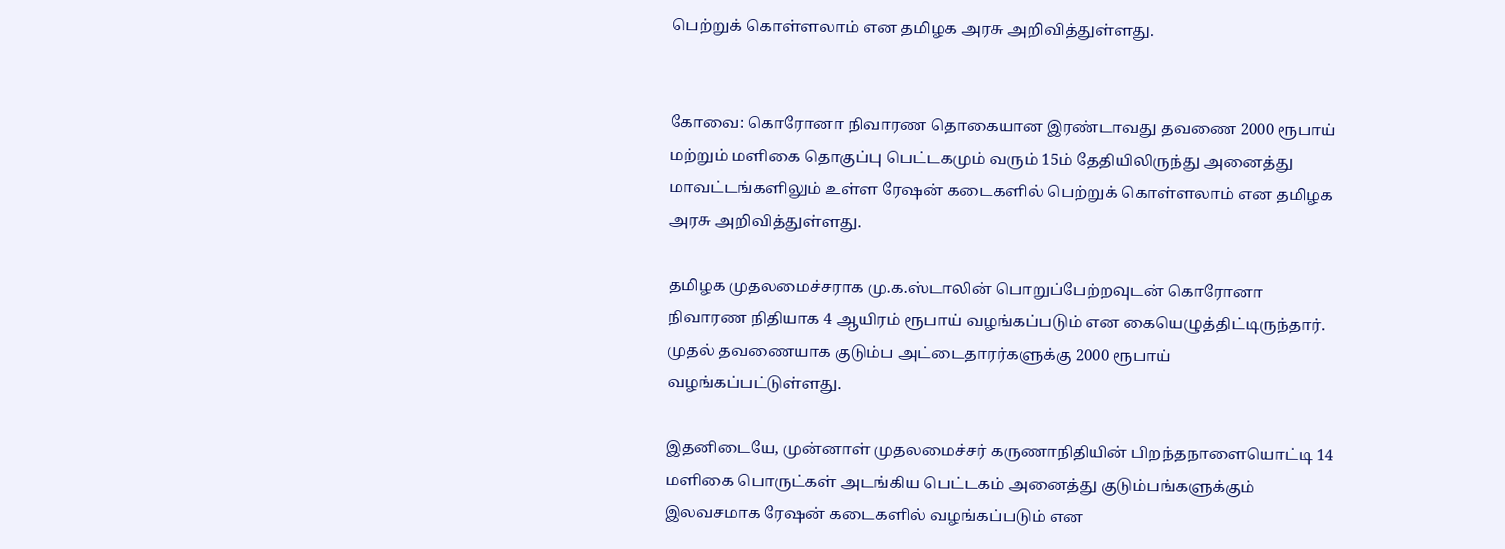பெற்றுக் கொள்ளலாம் என தமிழக அரசு அறிவித்துள்ளது.


கோவை: கொரோனா நிவாரண தொகையான இரண்டாவது தவணை 2000 ரூபாய் மற்றும் மளிகை தொகுப்பு பெட்டகமும் வரும் 15ம் தேதியிலிருந்து அனைத்து மாவட்டங்களிலும் உள்ள ரேஷன் கடைகளில் பெற்றுக் கொள்ளலாம் என தமிழக அரசு அறிவித்துள்ளது.

தமிழக முதலமைச்சராக மு.க.ஸ்டாலின் பொறுப்பேற்றவுடன் கொரோனா நிவாரண நிதியாக 4 ஆயிரம் ரூபாய் வழங்கப்படும் என கையெழுத்திட்டிருந்தார். முதல் தவணையாக குடும்ப அட்டைதாரர்களுக்கு 2000 ரூபாய் வழங்கப்பட்டுள்ளது.

இதனிடையே, முன்னாள் முதலமைச்சர் கருணாநிதியின் பிறந்தநாளையொட்டி 14 மளிகை பொருட்கள் அடங்கிய பெட்டகம் அனைத்து குடும்பங்களுக்கும் இலவசமாக ரேஷன் கடைகளில் வழங்கப்படும் என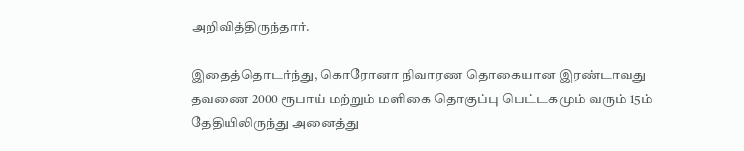அறிவித்திருந்தார்.

இதைத்தொடர்ந்து, கொரோனா நிவாரண தொகையான இரண்டாவது தவணை 2000 ரூபாய் மற்றும் மளிகை தொகுப்பு பெட்டகமும் வரும் 15ம் தேதியிலிருந்து அனைத்து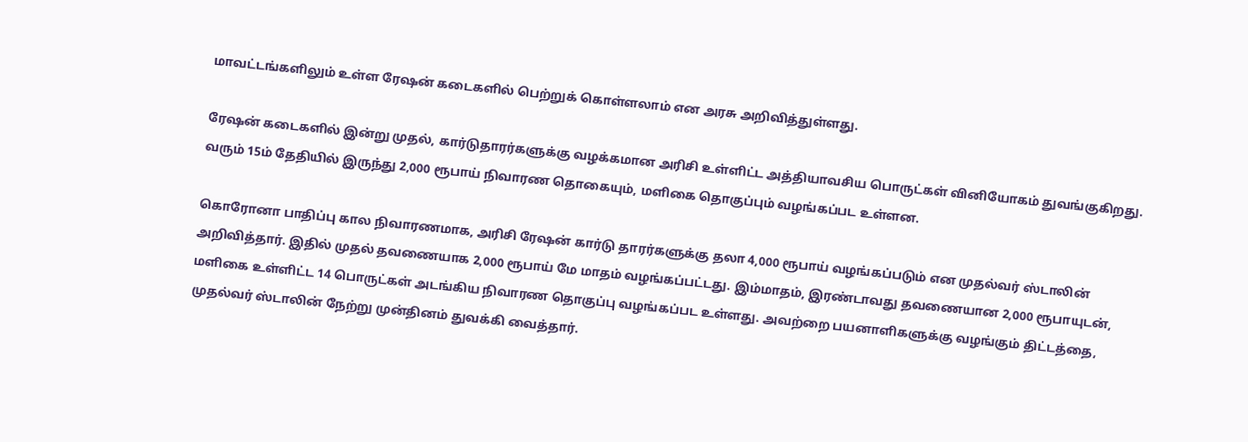மாவட்டங்களிலும் உள்ள ரேஷன் கடைகளில் பெற்றுக் கொள்ளலாம் என அரசு அறிவித்துள்ளது.

ரேஷன் கடைகளில் இன்று முதல், கார்டுதாரர்களுக்கு வழக்கமான அரிசி உள்ளிட்ட அத்தியாவசிய பொருட்கள் வினியோகம் துவங்குகிறது. வரும் 15ம் தேதியில் இருந்து 2,000 ரூபாய் நிவாரண தொகையும், மளிகை தொகுப்பும் வழங்கப்பட உள்ளன.

கொரோனா பாதிப்பு கால நிவாரணமாக, அரிசி ரேஷன் கார்டு தாரர்களுக்கு தலா 4,000 ரூபாய் வழங்கப்படும் என முதல்வர் ஸ்டாலின் அறிவித்தார். இதில் முதல் தவணையாக 2,000 ரூபாய் மே மாதம் வழங்கப்பட்டது. இம்மாதம், இரண்டாவது தவணையான 2,000 ரூபாயுடன், மளிகை உள்ளிட்ட 14 பொருட்கள் அடங்கிய நிவாரண தொகுப்பு வழங்கப்பட உள்ளது. அவற்றை பயனாளிகளுக்கு வழங்கும் திட்டத்தை, முதல்வர் ஸ்டாலின் நேற்று முன்தினம் துவக்கி வைத்தார்.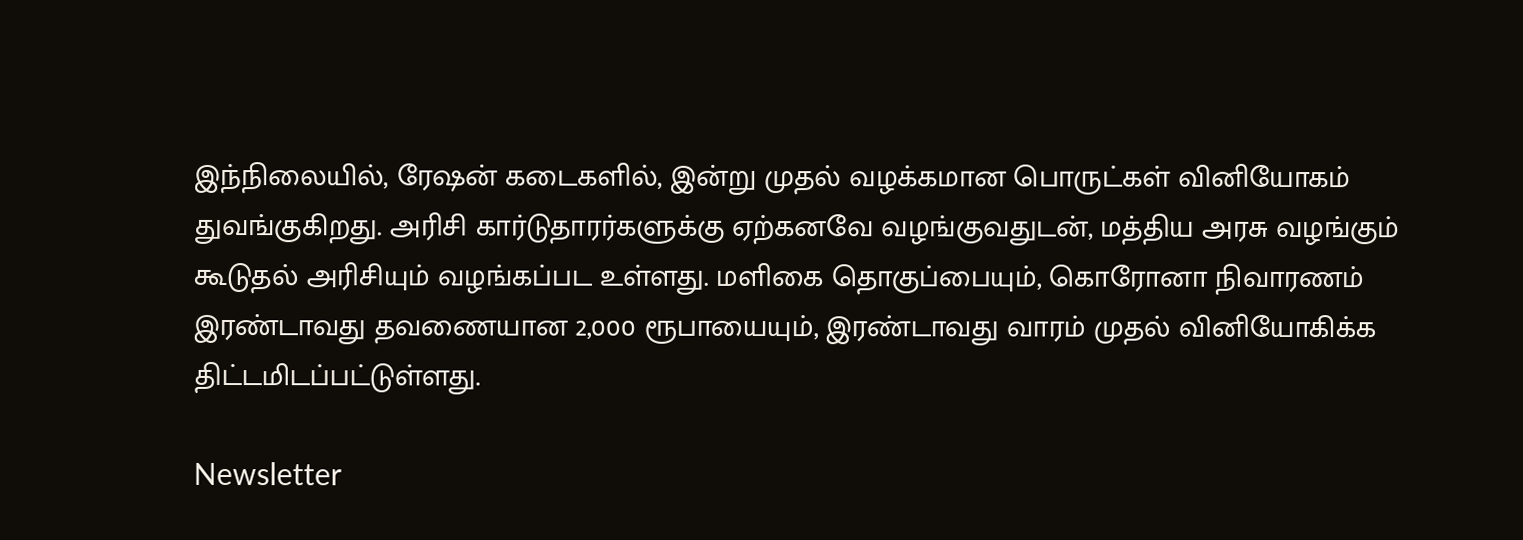இந்நிலையில், ரேஷன் கடைகளில், இன்று முதல் வழக்கமான பொருட்கள் வினியோகம் துவங்குகிறது. அரிசி கார்டுதாரர்களுக்கு ஏற்கனவே வழங்குவதுடன், மத்திய அரசு வழங்கும் கூடுதல் அரிசியும் வழங்கப்பட உள்ளது. மளிகை தொகுப்பையும், கொரோனா நிவாரணம் இரண்டாவது தவணையான 2,000 ரூபாயையும், இரண்டாவது வாரம் முதல் வினியோகிக்க திட்டமிடப்பட்டுள்ளது.

Newsletter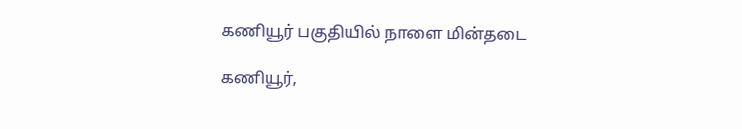கணியூர் பகுதியில் நாளை மின்தடை

கணியூர்,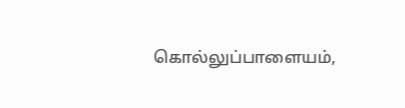கொல்லுப்பாளையம்,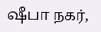ஷீபா நகர்,